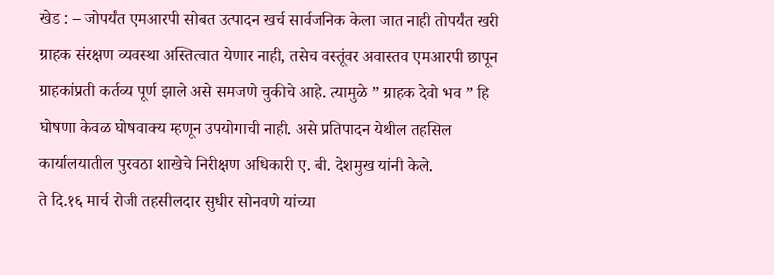खेड : – जोपर्यंत एमआरपी सोबत उत्पादन खर्च सार्वजनिक केला जात नाही तोपर्यंत खरी ग्राहक संरक्षण व्यवस्था अस्तित्वात येणार नाही, तसेच वस्तूंवर अवास्तव एमआरपी छापून ग्राहकांप्रती कर्तव्य पूर्ण झाले असे समजणे चुकीचे आहे. त्यामुळे ” ग्राहक देवो भव ” हि घोषणा केवळ घोषवाक्य म्हणून उपयोगाची नाही. असे प्रतिपादन येथील तहसिल कार्यालयातील पुरवठा शाखेचे निरीक्षण अधिकारी ए. बी. देशमुख यांनी केले.
ते दि.१६ मार्च रोजी तहसीलदार सुधीर सोनवणे यांच्या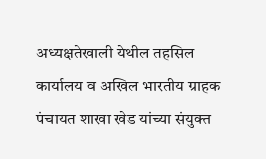अध्यक्षतेखाली येथील तहसिल कार्यालय व अखिल भारतीय ग्राहक पंचायत शाखा खेड यांच्या संयुक्त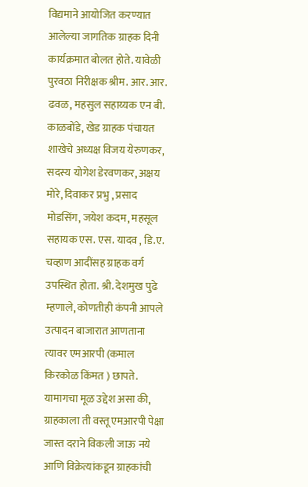विद्यमाने आयोजित करण्यात आलेल्या जागतिक ग्राहक दिनी कार्यक्रमात बोलत होते. यावेळी पुरवठा निरीक्षक श्रीम. आर. आर. ढवळ, महसुल सहाय्यक एन बी. काळबोंडे, खेड ग्राहक पंचायत शाखेचे अध्यक्ष विजय येरुणकर, सदस्य योगेश डेरवणकर, अक्षय मोरे, दिवाकर प्रभु , प्रसाद मोडसिंग, जयेश कदम, महसूल सहायक एस. एस. यादव , डि.ए. चव्हाण आदींसह ग्राहक वर्ग उपस्थित होता. श्री. देशमुख पुढे म्हणाले, कोणतीही कंपनी आपले उत्पादन बाजारात आणताना त्यावर एमआरपी (कमाल किरकोळ किंमत ) छापते. यामागचा मूळ उद्देश असा की, ग्राहकाला ती वस्तू एमआरपी पेक्षा जास्त दराने विकली जाऊ नये आणि विक्रेत्यांकडून ग्राहकांची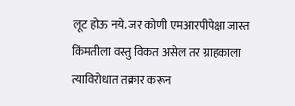लूट होऊ नये. जर कोणी एमआरपीपेक्षा जास्त किंमतीला वस्तु विकत असेल तर ग्राहकाला त्याविरोधात तक्रार करून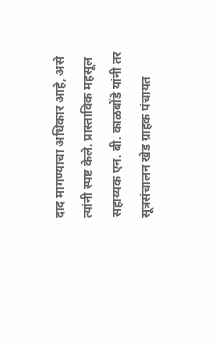दाद मागण्याचा अधिकार आहे, असे त्यांनी स्पष्ट केले. प्रास्ताविक महसूल सहाय्यक एन. बी. काळबोंडे यांनी तर सूत्रसंचालन खेड ग्राहक पंचायत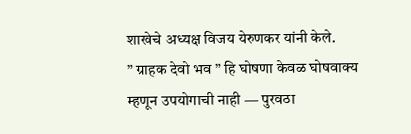शाखेचे अध्यक्ष विजय येरुणकर यांनी केले.
” ग्राहक देवो भव ” हि घोषणा केवळ घोषवाक्य म्हणून उपयोगाची नाही — पुरवठा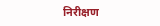निरीक्षण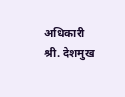अधिकारी श्री. देशमुख